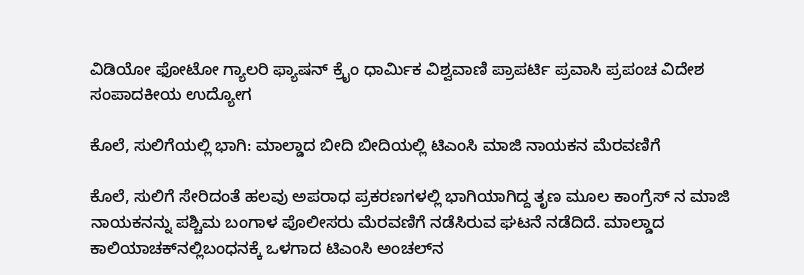ವಿಡಿಯೋ ಫೋಟೋ ಗ್ಯಾಲರಿ ಫ್ಯಾಷನ್ ಕ್ರೈಂ ಧಾರ್ಮಿಕ ವಿಶ್ವವಾಣಿ ಪ್ರಾಪರ್ಟಿ ಪ್ರವಾಸಿ ಪ್ರಪಂಚ ವಿದೇಶ ಸಂಪಾದಕೀಯ ಉದ್ಯೋಗ

ಕೊಲೆ, ಸುಲಿಗೆಯಲ್ಲಿ ಭಾಗಿ: ಮಾಲ್ಡಾದ ಬೀದಿ ಬೀದಿಯಲ್ಲಿ ಟಿಎಂಸಿ ಮಾಜಿ ನಾಯಕನ ಮೆರವಣಿಗೆ

ಕೊಲೆ, ಸುಲಿಗೆ ಸೇರಿದಂತೆ ಹಲವು ಅಪರಾಧ ಪ್ರಕರಣಗಳಲ್ಲಿ ಭಾಗಿಯಾಗಿದ್ದ ತೃಣ ಮೂಲ ಕಾಂಗ್ರೆಸ್ ನ ಮಾಜಿ ನಾಯಕನನ್ನು ಪಶ್ಚಿಮ ಬಂಗಾಳ ಪೊಲೀಸರು ಮೆರವಣಿಗೆ ನಡೆಸಿರುವ ಘಟನೆ ನಡೆದಿದೆ. ಮಾಲ್ಡಾದ ಕಾಲಿಯಾಚಕ್‌ನಲ್ಲಿಬಂಧನಕ್ಕೆ ಒಳಗಾದ ಟಿಎಂಸಿ ಅಂಚಲ್‌ನ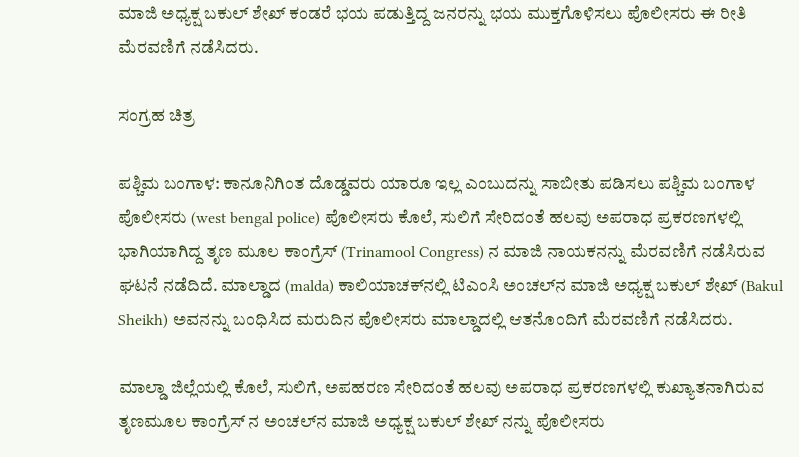ಮಾಜಿ ಅಧ್ಯಕ್ಷ ಬಕುಲ್ ಶೇಖ್ ಕಂಡರೆ ಭಯ ಪಡುತ್ತಿದ್ದ ಜನರನ್ನು ಭಯ ಮುಕ್ತಗೊಳಿಸಲು ಪೊಲೀಸರು ಈ ರೀತಿ ಮೆರವಣಿಗೆ ನಡೆಸಿದರು.

ಸಂಗ್ರಹ ಚಿತ್ರ

ಪಶ್ಚಿಮ ಬಂಗಾಳ: ಕಾನೂನಿಗಿಂತ ದೊಡ್ಡವರು ಯಾರೂ ಇಲ್ಲ ಎಂಬುದನ್ನು ಸಾಬೀತು ಪಡಿಸಲು ಪಶ್ಚಿಮ ಬಂಗಾಳ ಪೊಲೀಸರು (west bengal police) ಪೊಲೀಸರು ಕೊಲೆ, ಸುಲಿಗೆ ಸೇರಿದಂತೆ ಹಲವು ಅಪರಾಧ ಪ್ರಕರಣಗಳಲ್ಲಿ ಭಾಗಿಯಾಗಿದ್ದ ತೃಣ ಮೂಲ ಕಾಂಗ್ರೆಸ್ (Trinamool Congress) ನ ಮಾಜಿ ನಾಯಕನನ್ನು ಮೆರವಣಿಗೆ ನಡೆಸಿರುವ ಘಟನೆ ನಡೆದಿದೆ. ಮಾಲ್ಡಾದ (malda) ಕಾಲಿಯಾಚಕ್‌ನಲ್ಲಿ ಟಿಎಂಸಿ ಅಂಚಲ್‌ನ ಮಾಜಿ ಅಧ್ಯಕ್ಷ ಬಕುಲ್ ಶೇಖ್ (Bakul Sheikh) ಅವನನ್ನು ಬಂಧಿಸಿದ ಮರುದಿನ ಪೊಲೀಸರು ಮಾಲ್ಡಾದಲ್ಲಿ ಆತನೊಂದಿಗೆ ಮೆರವಣಿಗೆ ನಡೆಸಿದರು.

ಮಾಲ್ಡಾ ಜಿಲ್ಲೆಯಲ್ಲಿ ಕೊಲೆ, ಸುಲಿಗೆ, ಅಪಹರಣ ಸೇರಿದಂತೆ ಹಲವು ಅಪರಾಧ ಪ್ರಕರಣಗಳಲ್ಲಿ ಕುಖ್ಯಾತನಾಗಿರುವ ತೃಣಮೂಲ ಕಾಂಗ್ರೆಸ್ ನ ಅಂಚಲ್‌ನ ಮಾಜಿ ಅಧ್ಯಕ್ಷ ಬಕುಲ್ ಶೇಖ್ ನನ್ನು ಪೊಲೀಸರು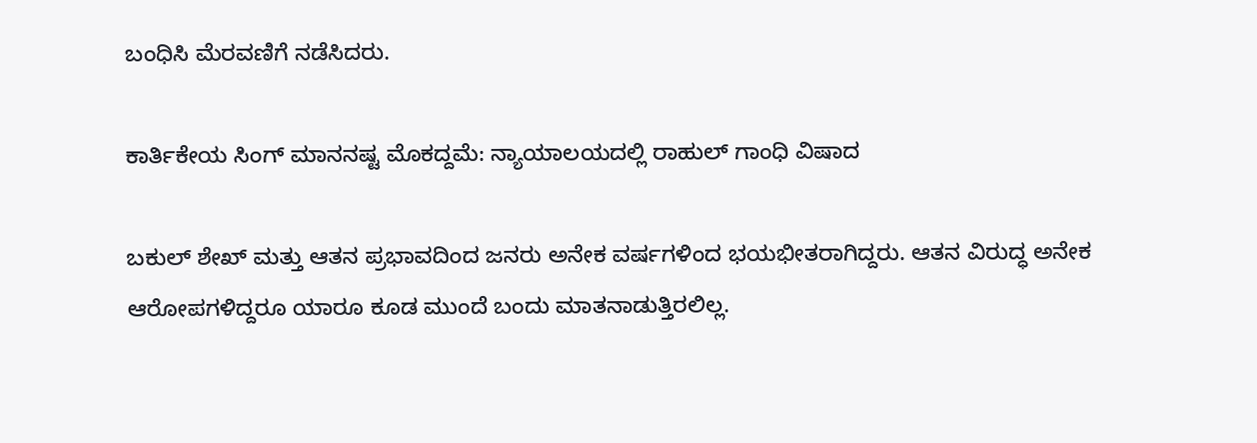ಬಂಧಿಸಿ ಮೆರವಣಿಗೆ ನಡೆಸಿದರು.

ಕಾರ್ತಿಕೇಯ ಸಿಂಗ್ ಮಾನನಷ್ಟ ಮೊಕದ್ದಮೆ: ನ್ಯಾಯಾಲಯದಲ್ಲಿ ರಾಹುಲ್ ಗಾಂಧಿ ವಿಷಾದ

ಬಕುಲ್ ಶೇಖ್ ಮತ್ತು ಆತನ ಪ್ರಭಾವದಿಂದ ಜನರು ಅನೇಕ ವರ್ಷಗಳಿಂದ ಭಯಭೀತರಾಗಿದ್ದರು. ಆತನ ವಿರುದ್ಧ ಅನೇಕ ಆರೋಪಗಳಿದ್ದರೂ ಯಾರೂ ಕೂಡ ಮುಂದೆ ಬಂದು ಮಾತನಾಡುತ್ತಿರಲಿಲ್ಲ.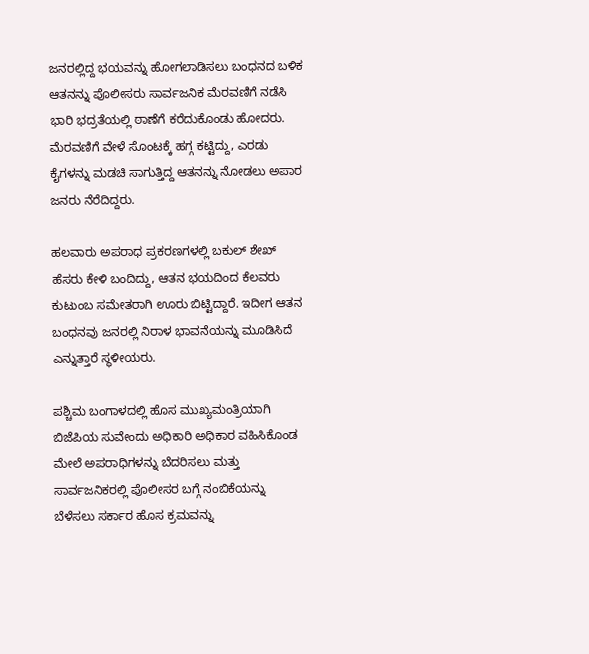ಜನರಲ್ಲಿದ್ದ ಭಯವನ್ನು ಹೋಗಲಾಡಿಸಲು ಬಂಧನದ ಬಳಿಕ ಆತನನ್ನು ಪೊಲೀಸರು ಸಾರ್ವಜನಿಕ ಮೆರವಣಿಗೆ ನಡೆಸಿ ಭಾರಿ ಭದ್ರತೆಯಲ್ಲಿ ಠಾಣೆಗೆ ಕರೆದುಕೊಂಡು ಹೋದರು. ಮೆರವಣಿಗೆ ವೇಳೆ ಸೊಂಟಕ್ಕೆ ಹಗ್ಗ ಕಟ್ಟಿದ್ದು, ಎರಡು ಕೈಗಳನ್ನು ಮಡಚಿ ಸಾಗುತ್ತಿದ್ದ ಆತನನ್ನು ನೋಡಲು ಅಪಾರ ಜನರು ನೆರೆದಿದ್ದರು.

ಹಲವಾರು ಅಪರಾಧ ಪ್ರಕರಣಗಳಲ್ಲಿ ಬಕುಲ್ ಶೇಖ್ ಹೆಸರು ಕೇಳಿ ಬಂದಿದ್ದು, ಆತನ ಭಯದಿಂದ ಕೆಲವರು ಕುಟುಂಬ ಸಮೇತರಾಗಿ ಊರು ಬಿಟ್ಟಿದ್ದಾರೆ. ಇದೀಗ ಆತನ ಬಂಧನವು ಜನರಲ್ಲಿ ನಿರಾಳ ಭಾವನೆಯನ್ನು ಮೂಡಿಸಿದೆ ಎನ್ನುತ್ತಾರೆ ಸ್ಥಳೀಯರು.

ಪಶ್ಚಿಮ ಬಂಗಾಳದಲ್ಲಿ ಹೊಸ ಮುಖ್ಯಮಂತ್ರಿಯಾಗಿ ಬಿಜೆಪಿಯ ಸುವೇಂದು ಅಧಿಕಾರಿ ಅಧಿಕಾರ ವಹಿಸಿಕೊಂಡ ಮೇಲೆ ಅಪರಾಧಿಗಳನ್ನು ಬೆದರಿಸಲು ಮತ್ತು ಸಾರ್ವಜನಿಕರಲ್ಲಿ ಪೊಲೀಸರ ಬಗ್ಗೆ ನಂಬಿಕೆಯನ್ನು ಬೆಳೆಸಲು ಸರ್ಕಾರ ಹೊಸ ಕ್ರಮವನ್ನು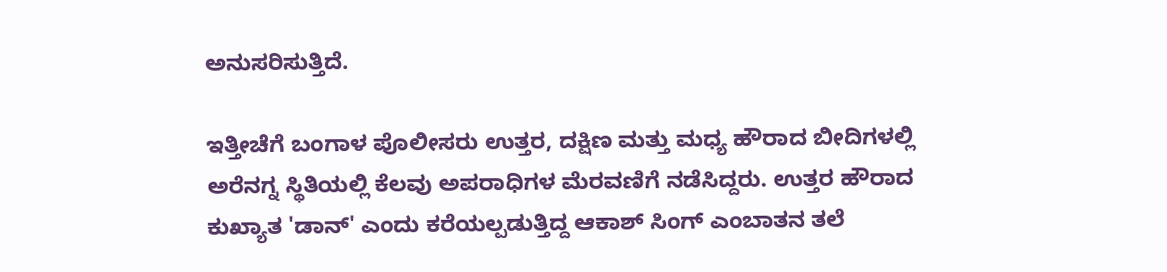ಅನುಸರಿಸುತ್ತಿದೆ.

ಇತ್ತೀಚೆಗೆ ಬಂಗಾಳ ಪೊಲೀಸರು ಉತ್ತರ, ದಕ್ಷಿಣ ಮತ್ತು ಮಧ್ಯ ಹೌರಾದ ಬೀದಿಗಳಲ್ಲಿ ಅರೆನಗ್ನ ಸ್ಥಿತಿಯಲ್ಲಿ ಕೆಲವು ಅಪರಾಧಿಗಳ ಮೆರವಣಿಗೆ ನಡೆಸಿದ್ದರು. ಉತ್ತರ ಹೌರಾದ ಕುಖ್ಯಾತ 'ಡಾನ್' ಎಂದು ಕರೆಯಲ್ಪಡುತ್ತಿದ್ದ ಆಕಾಶ್ ಸಿಂಗ್ ಎಂಬಾತನ ತಲೆ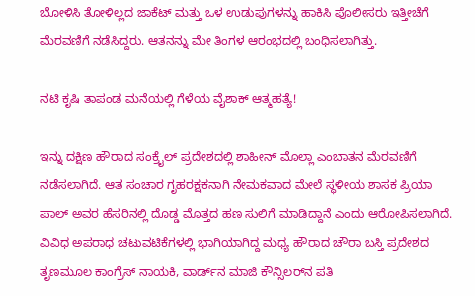ಬೋಳಿಸಿ ತೋಳಿಲ್ಲದ ಜಾಕೆಟ್ ಮತ್ತು ಒಳ ಉಡುಪುಗಳನ್ನು ಹಾಕಿಸಿ ಪೊಲೀಸರು ಇತ್ತೀಚೆಗೆ ಮೆರವಣಿಗೆ ನಡೆಸಿದ್ದರು. ಆತನನ್ನು ಮೇ ತಿಂಗಳ ಆರಂಭದಲ್ಲಿ ಬಂಧಿಸಲಾಗಿತ್ತು.

ನಟಿ ಕೃಷಿ ತಾಪಂಡ ಮನೆಯಲ್ಲಿ ಗೆಳೆಯ ವೈಶಾಕ್‌ ಆತ್ಮಹತ್ಯೆ!

ಇನ್ನು ದಕ್ಷಿಣ ಹೌರಾದ ಸಂಕ್ರೈಲ್ ಪ್ರದೇಶದಲ್ಲಿ ಶಾಹೀನ್ ಮೊಲ್ಲಾ ಎಂಬಾತನ ಮೆರವಣಿಗೆ ನಡೆಸಲಾಗಿದೆ. ಆತ ಸಂಚಾರ ಗೃಹರಕ್ಷಕನಾಗಿ ನೇಮಕವಾದ ಮೇಲೆ ಸ್ಥಳೀಯ ಶಾಸಕ ಪ್ರಿಯಾ ಪಾಲ್ ಅವರ ಹೆಸರಿನಲ್ಲಿ ದೊಡ್ಡ ಮೊತ್ತದ ಹಣ ಸುಲಿಗೆ ಮಾಡಿದ್ದಾನೆ ಎಂದು ಆರೋಪಿಸಲಾಗಿದೆ. ವಿವಿಧ ಅಪರಾಧ ಚಟುವಟಿಕೆಗಳಲ್ಲಿ ಭಾಗಿಯಾಗಿದ್ದ ಮಧ್ಯ ಹೌರಾದ ಚೌರಾ ಬಸ್ತಿ ಪ್ರದೇಶದ ತೃಣಮೂಲ ಕಾಂಗ್ರೆಸ್ ನಾಯಕಿ, ವಾರ್ಡ್‌ನ ಮಾಜಿ ಕೌನ್ಸಿಲರ್‌ನ ಪತಿ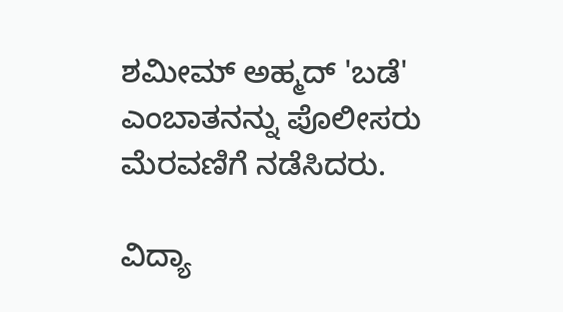ಶಮೀಮ್ ಅಹ್ಮದ್ 'ಬಡೆ' ಎಂಬಾತನನ್ನು ಪೊಲೀಸರು ಮೆರವಣಿಗೆ ನಡೆಸಿದರು.

ವಿದ್ಯಾ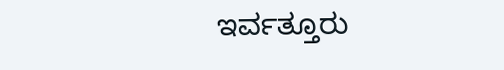ಇರ್ವತ್ತೂರು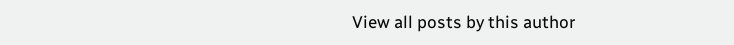View all posts by this author